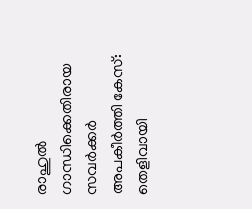രാഹുൽ ഗാന്ധിക്കെതിരായ സവർക്കർ അപകീർത്തി കേസ്: തെളിവായി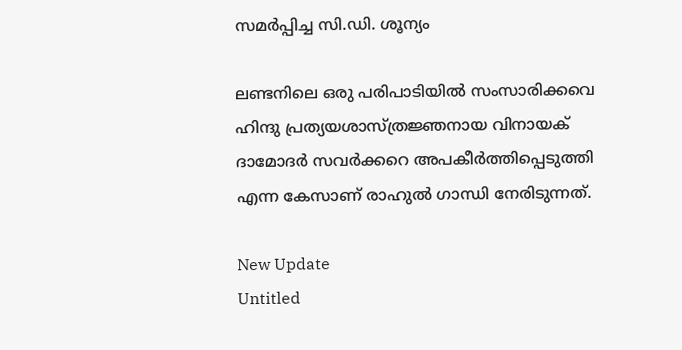സമർപ്പിച്ച സി.ഡി. ശൂന്യം

ലണ്ടനിലെ ഒരു പരിപാടിയില്‍ സംസാരിക്കവെ ഹിന്ദു പ്രത്യയശാസ്ത്രജ്ഞനായ വിനായക് ദാമോദര്‍ സവര്‍ക്കറെ അപകീര്‍ത്തിപ്പെടുത്തി എന്ന കേസാണ് രാഹുല്‍ ഗാന്ധി നേരിടുന്നത്.

New Update
Untitled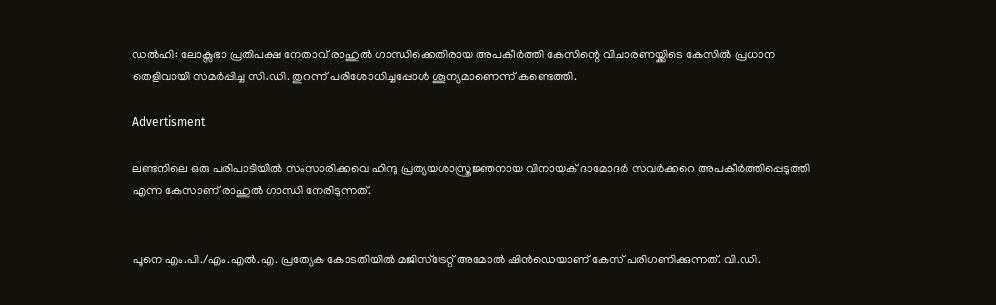ഡല്‍ഹി: ലോക്സഭാ പ്രതിപക്ഷ നേതാവ് രാഹുല്‍ ഗാന്ധിക്കെതിരായ അപകീര്‍ത്തി കേസിന്റെ വിചാരണയ്ക്കിടെ കേസില്‍ പ്രധാന തെളിവായി സമര്‍പ്പിച്ച സി.ഡി. തുറന്ന് പരിശോധിച്ചപ്പോള്‍ ശൂന്യമാണെന്ന് കണ്ടെത്തി.

Advertisment

ലണ്ടനിലെ ഒരു പരിപാടിയില്‍ സംസാരിക്കവെ ഹിന്ദു പ്രത്യയശാസ്ത്രജ്ഞനായ വിനായക് ദാമോദര്‍ സവര്‍ക്കറെ അപകീര്‍ത്തിപ്പെടുത്തി എന്ന കേസാണ് രാഹുല്‍ ഗാന്ധി നേരിടുന്നത്.


പൂനെ എം.പി./എം.എല്‍.എ. പ്രത്യേക കോടതിയില്‍ മജിസ്ട്രേറ്റ് അമോല്‍ ഷിന്‍ഡെയാണ് കേസ് പരിഗണിക്കുന്നത്. വി.ഡി.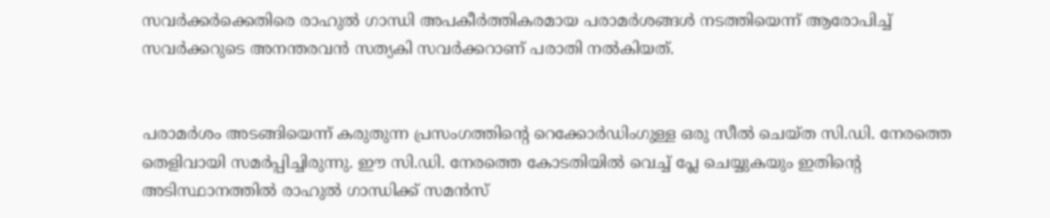സവര്‍ക്കര്‍ക്കെതിരെ രാഹുല്‍ ഗാന്ധി അപകീര്‍ത്തികരമായ പരാമര്‍ശങ്ങള്‍ നടത്തിയെന്ന് ആരോപിച്ച് സവര്‍ക്കറുടെ അനന്തരവന്‍ സത്യകി സവര്‍ക്കറാണ് പരാതി നല്‍കിയത്.


പരാമര്‍ശം അടങ്ങിയെന്ന് കരുതുന്ന പ്രസംഗത്തിന്റെ റെക്കോര്‍ഡിംഗുള്ള ഒരു സീല്‍ ചെയ്ത സി.ഡി. നേരത്തെ തെളിവായി സമര്‍പ്പിച്ചിരുന്നു. ഈ സി.ഡി. നേരത്തെ കോടതിയില്‍ വെച്ച് പ്ലേ ചെയ്യുകയും ഇതിന്റെ അടിസ്ഥാനത്തില്‍ രാഹുല്‍ ഗാന്ധിക്ക് സമന്‍സ്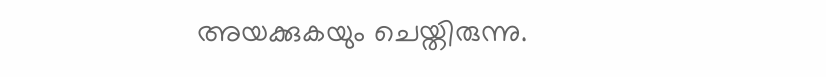അയക്കുകയും ചെയ്തിരുന്നു.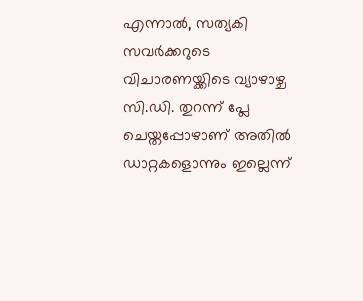എന്നാല്‍, സത്യകി സവര്‍ക്കറുടെ വിചാരണയ്ക്കിടെ വ്യാഴാഴ്ച സി.ഡി. തുറന്ന് പ്ലേ ചെയ്തപ്പോഴാണ് അതില്‍ ഡാറ്റകളൊന്നും ഇല്ലെന്ന്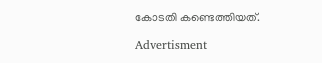കോടതി കണ്ടെത്തിയത്.

Advertisment